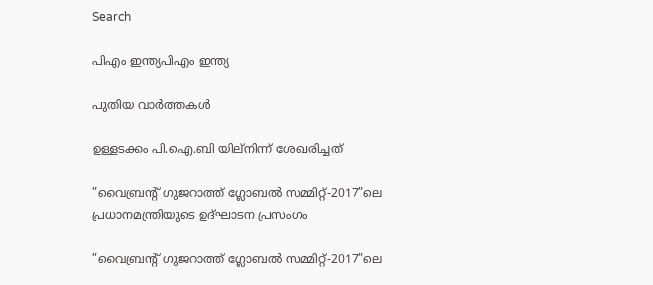Search

പിഎം ഇന്ത്യപിഎം ഇന്ത്യ

പുതിയ വാർത്തകൾ

ഉള്ളടക്കം പി.ഐ.ബി യില്നിന്ന് ശേഖരിച്ചത്

”വൈബ്രന്റ് ഗുജറാത്ത് ഗ്ലോബല്‍ സമ്മിറ്റ്-2017”ലെ പ്രധാനമന്ത്രിയുടെ ഉദ്ഘാടന പ്രസംഗം

”വൈബ്രന്റ് ഗുജറാത്ത് ഗ്ലോബല്‍ സമ്മിറ്റ്-2017”ലെ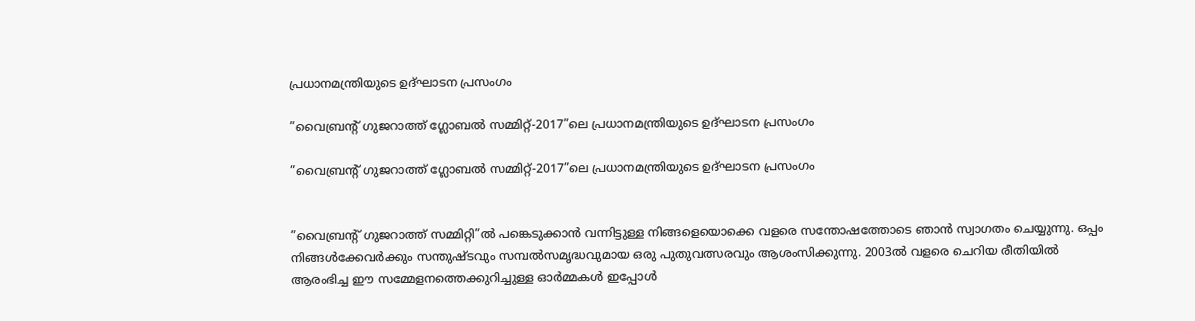പ്രധാനമന്ത്രിയുടെ ഉദ്ഘാടന പ്രസംഗം

”വൈബ്രന്റ് ഗുജറാത്ത് ഗ്ലോബല്‍ സമ്മിറ്റ്-2017”ലെ പ്രധാനമന്ത്രിയുടെ ഉദ്ഘാടന പ്രസംഗം

”വൈബ്രന്റ് ഗുജറാത്ത് ഗ്ലോബല്‍ സമ്മിറ്റ്-2017”ലെ പ്രധാനമന്ത്രിയുടെ ഉദ്ഘാടന പ്രസംഗം


”വൈബ്രന്റ് ഗുജറാത്ത് സമ്മിറ്റി”ല്‍ പങ്കെടുക്കാന്‍ വന്നിട്ടുള്ള നിങ്ങളെയൊക്കെ വളരെ സന്തോഷത്തോടെ ഞാന്‍ സ്വാഗതം ചെയ്യുന്നു. ഒപ്പം നിങ്ങള്‍ക്കേവര്‍ക്കും സന്തുഷ്ടവും സമ്പല്‍സമൃദ്ധവുമായ ഒരു പുതുവത്സരവും ആശംസിക്കുന്നു. 2003ല്‍ വളരെ ചെറിയ രീതിയില്‍ ആരംഭിച്ച ഈ സമ്മേളനത്തെക്കുറിച്ചുള്ള ഓര്‍മ്മകള്‍ ഇപ്പോള്‍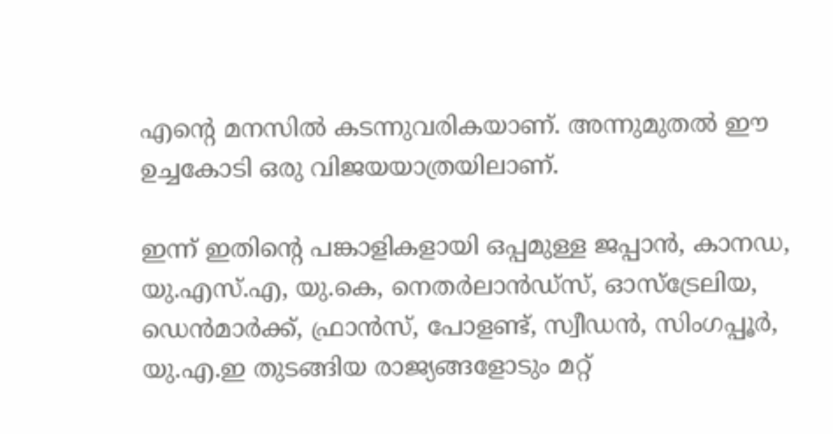എന്റെ മനസില്‍ കടന്നുവരികയാണ്. അന്നുമുതല്‍ ഈ ഉച്ചകോടി ഒരു വിജയയാത്രയിലാണ്.

ഇന്ന് ഇതിന്റെ പങ്കാളികളായി ഒപ്പമുള്ള ജപ്പാന്‍, കാനഡ, യു.എസ്.എ, യു.കെ, നെതര്‍ലാന്‍ഡ്‌സ്, ഓസ്‌ട്രേലിയ, ഡെന്‍മാര്‍ക്ക്, ഫ്രാന്‍സ്, പോളണ്ട്, സ്വീഡന്‍, സിംഗപ്പൂര്‍, യു.എ.ഇ തുടങ്ങിയ രാജ്യങ്ങളോടും മറ്റ്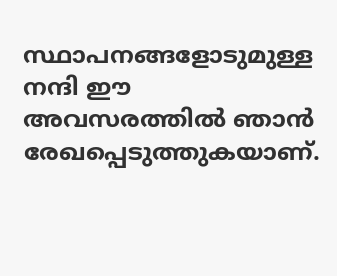സ്ഥാപനങ്ങളോടുമുള്ള നന്ദി ഈ അവസരത്തില്‍ ഞാന്‍ രേഖപ്പെടുത്തുകയാണ്.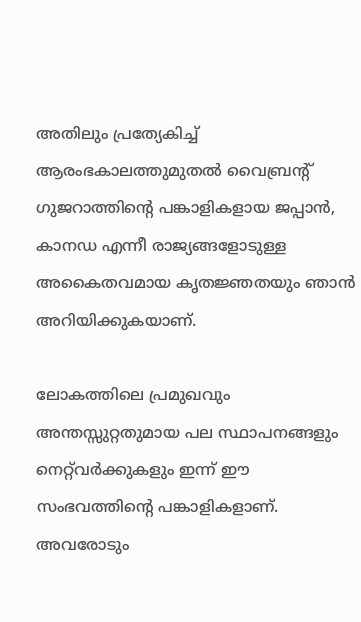അതിലും പ്രത്യേകിച്ച് ആരംഭകാലത്തുമുതല്‍ വൈബ്രന്റ് ഗുജറാത്തിന്റെ പങ്കാളികളായ ജപ്പാന്‍, കാനഡ എന്നീ രാജ്യങ്ങളോടുള്ള അകൈതവമായ കൃതജ്ഞതയും ഞാന്‍ അറിയിക്കുകയാണ്.

ലോകത്തിലെ പ്രമുഖവും അന്തസ്സുറ്റതുമായ പല സ്ഥാപനങ്ങളും നെറ്റ്‌വര്‍ക്കുകളും ഇന്ന് ഈ സംഭവത്തിന്റെ പങ്കാളികളാണ്. അവരോടും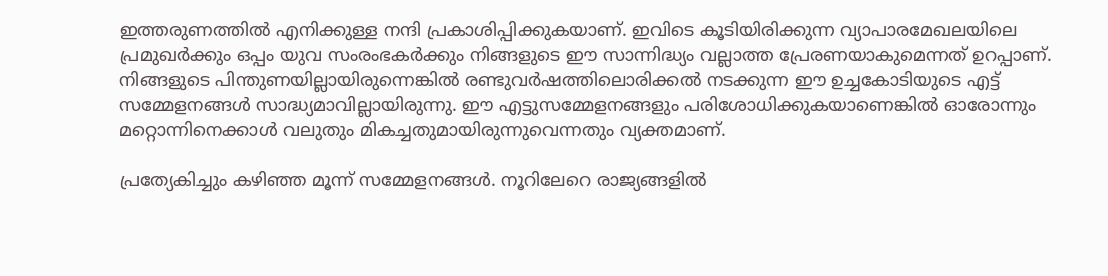ഇത്തരുണത്തില്‍ എനിക്കുള്ള നന്ദി പ്രകാശിപ്പിക്കുകയാണ്. ഇവിടെ കൂടിയിരിക്കുന്ന വ്യാപാരമേഖലയിലെ പ്രമുഖര്‍ക്കും ഒപ്പം യുവ സംരംഭകര്‍ക്കും നിങ്ങളുടെ ഈ സാന്നിദ്ധ്യം വല്ലാത്ത പ്രേരണയാകുമെന്നത് ഉറപ്പാണ്. നിങ്ങളുടെ പിന്തുണയില്ലായിരുന്നെങ്കില്‍ രണ്ടുവര്‍ഷത്തിലൊരിക്കല്‍ നടക്കുന്ന ഈ ഉച്ചകോടിയുടെ എട്ട് സമ്മേളനങ്ങള്‍ സാദ്ധ്യമാവില്ലായിരുന്നു. ഈ എട്ടുസമ്മേളനങ്ങളും പരിശോധിക്കുകയാണെങ്കില്‍ ഓരോന്നും മറ്റൊന്നിനെക്കാള്‍ വലുതും മികച്ചതുമായിരുന്നുവെന്നതും വ്യക്തമാണ്.

പ്രത്യേകിച്ചും കഴിഞ്ഞ മൂന്ന് സമ്മേളനങ്ങള്‍. നൂറിലേറെ രാജ്യങ്ങളില്‍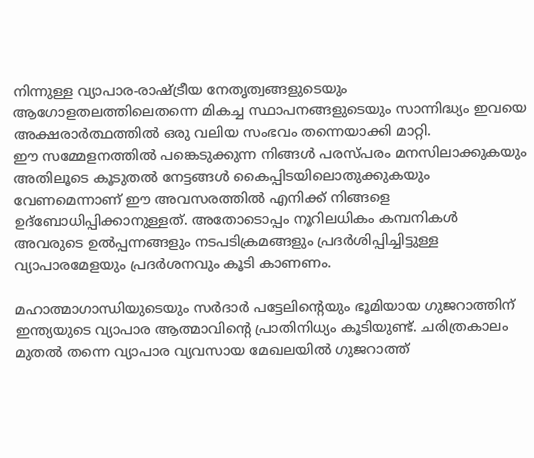നിന്നുള്ള വ്യാപാര-രാഷ്ട്രീയ നേതൃത്വങ്ങളുടെയും ആഗോളതലത്തിലെതന്നെ മികച്ച സ്ഥാപനങ്ങളുടെയും സാന്നിദ്ധ്യം ഇവയെ അക്ഷരാര്‍ത്ഥത്തില്‍ ഒരു വലിയ സംഭവം തന്നെയാക്കി മാറ്റി.
ഈ സമ്മേളനത്തില്‍ പങ്കെടുക്കുന്ന നിങ്ങള്‍ പരസ്പരം മനസിലാക്കുകയും അതിലൂടെ കൂടുതല്‍ നേട്ടങ്ങള്‍ കൈപ്പിടയിലൊതുക്കുകയും വേണമെന്നാണ് ഈ അവസരത്തില്‍ എനിക്ക് നിങ്ങളെ ഉദ്‌ബോധിപ്പിക്കാനുള്ളത്. അതോടൊപ്പം നൂറിലധികം കമ്പനികള്‍ അവരുടെ ഉല്‍പ്പന്നങ്ങളും നടപടിക്രമങ്ങളും പ്രദര്‍ശിപ്പിച്ചിട്ടുള്ള വ്യാപാരമേളയും പ്രദര്‍ശനവും കൂടി കാണണം.

മഹാത്മാഗാന്ധിയുടെയും സര്‍ദാര്‍ പട്ടേലിന്റെയും ഭൂമിയായ ഗുജറാത്തിന് ഇന്ത്യയുടെ വ്യാപാര ആത്മാവിന്റെ പ്രാതിനിധ്യം കൂടിയുണ്ട്. ചരിത്രകാലം മുതല്‍ തന്നെ വ്യാപാര വ്യവസായ മേഖലയില്‍ ഗുജറാത്ത്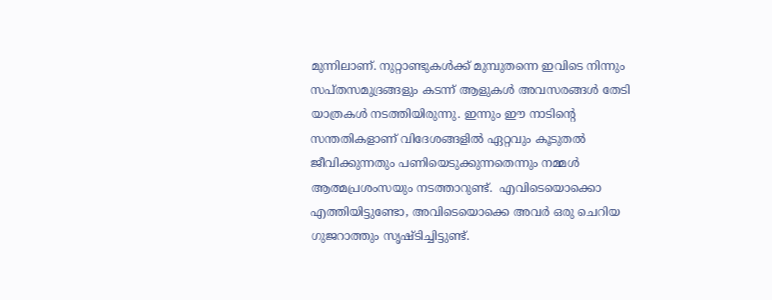മുന്നിലാണ്. നുറ്റാണ്ടുകള്‍ക്ക് മുമ്പുതന്നെ ഇവിടെ നിന്നും സപ്തസമുദ്രങ്ങളും കടന്ന് ആളുകള്‍ അവസരങ്ങള്‍ തേടി യാത്രകള്‍ നടത്തിയിരുന്നു. ഇന്നും ഈ നാടിന്റെ സന്തതികളാണ് വിദേശങ്ങളില്‍ ഏറ്റവും കൂടുതല്‍ ജീവിക്കുന്നതും പണിയെടുക്കുന്നതെന്നും നമ്മള്‍ ആത്മപ്രശംസയും നടത്താറുണ്ട്.  എവിടെയൊക്കൊ എത്തിയിട്ടുണ്ടോ, അവിടെയൊക്കെ അവര്‍ ഒരു ചെറിയ ഗുജറാത്തും സൃഷ്ടിച്ചിട്ടുണ്ട്.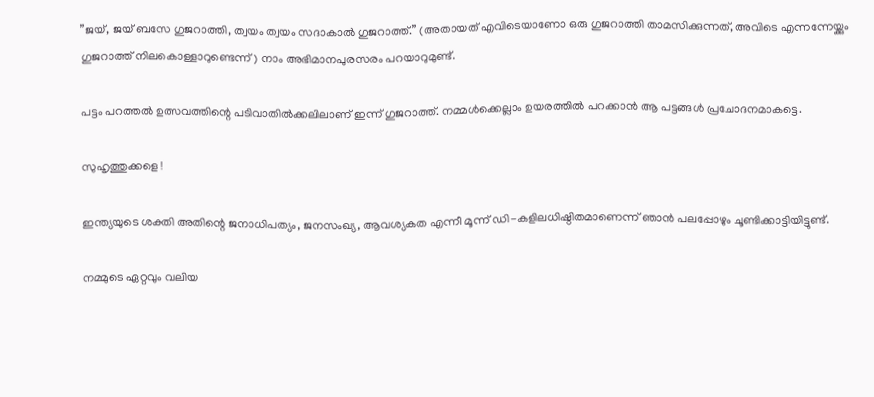”ജയ്, ജയ് ബസേ ഗുജറാത്തി, ത്വയം ത്വയം സദാകാല്‍ ഗുജറാത്ത്.” (അതായത് എവിടെയാണോ ഒരു ഗുജറാത്തി താമസിക്കുന്നത്, അവിടെ എന്നന്നേയ്ക്കും ഗുജറാത്ത് നിലകൊള്ളാറുണ്ടെന്ന്) നാം അഭിമാനപുരസരം പറയാറുമുണ്ട്.

പട്ടം പറത്തല്‍ ഉത്സവത്തിന്റെ പടിവാതില്‍ക്കലിലാണ് ഇന്ന് ഗുജറാത്ത്. നമ്മള്‍ക്കെല്ലാം ഉയരത്തില്‍ പറക്കാന്‍ ആ പട്ടങ്ങള്‍ പ്രചോദനമാകട്ടെ.

സുഹൃത്തുക്കളെ !

ഇന്ത്യയുടെ ശക്തി അതിന്റെ ജനാധിപത്യം, ജനസംഖ്യ, ആവശ്യകത എന്നീ മൂന്ന് ഡി-കളിലധിഷ്ഠിതമാണെന്ന് ഞാന്‍ പലപ്പോഴും ചൂണ്ടിക്കാട്ടിയിട്ടുണ്ട്.

നമ്മുടെ ഏറ്റവും വലിയ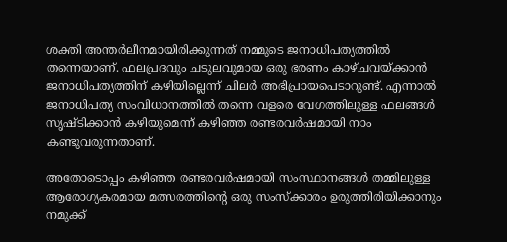ശക്തി അന്തര്‍ലീനമായിരിക്കുന്നത് നമ്മുടെ ജനാധിപത്യത്തില്‍ തന്നെയാണ്. ഫലപ്രദവും ചടുലവുമായ ഒരു ഭരണം കാഴ്ചവയ്ക്കാന്‍ ജനാധിപത്യത്തിന് കഴിയില്ലെന്ന് ചിലര്‍ അഭിപ്രായപെടാറുണ്ട്. എന്നാല്‍ ജനാധിപത്യ സംവിധാനത്തില്‍ തന്നെ വളരെ വേഗത്തിലുള്ള ഫലങ്ങള്‍ സൃഷ്ടിക്കാന്‍ കഴിയുമെന്ന് കഴിഞ്ഞ രണ്ടരവര്‍ഷമായി നാം കണ്ടുവരുന്നതാണ്.

അതോടൊപ്പം കഴിഞ്ഞ രണ്ടരവര്‍ഷമായി സംസ്ഥാനങ്ങള്‍ തമ്മിലുള്ള ആരോഗ്യകരമായ മത്സരത്തിന്റെ ഒരു സംസ്‌ക്കാരം ഉരുത്തിരിയിക്കാനും നമുക്ക്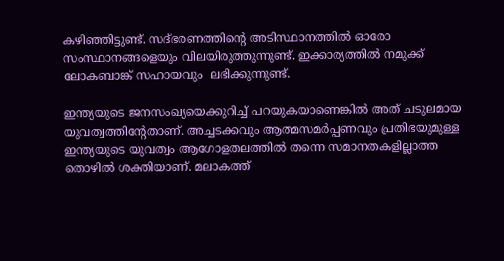കഴിഞ്ഞിട്ടുണ്ട്. സദ്ഭരണത്തിന്റെ അടിസ്ഥാനത്തില്‍ ഓരോ സംസ്ഥാനങ്ങളെയും വിലയിരുത്തുന്നുണ്ട്. ഇക്കാര്യത്തില്‍ നമുക്ക് ലോകബാങ്ക് സഹായവും  ലഭിക്കുന്നുണ്ട്.

ഇന്ത്യയുടെ ജനസംഖ്യയെക്കുറിച്ച് പറയുകയാണെങ്കില്‍ അത് ചടുലമായ യുവത്വത്തിന്റേതാണ്. അച്ചടക്കവും ആത്മസമര്‍പ്പണവും പ്രതിഭയുമുള്ള ഇന്ത്യയുടെ യുവത്വം ആഗോളതലത്തില്‍ തന്നെ സമാനതകളില്ലാത്ത തൊഴില്‍ ശക്തിയാണ്. മലാകത്ത്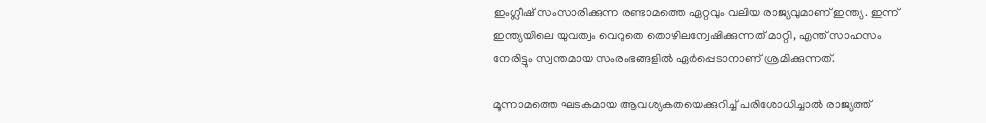ഇംഗ്ലീഷ് സംസാരിക്കുന്ന രണ്ടാമത്തെ ഏറ്റവും വലിയ രാജ്യവുമാണ് ഇന്ത്യ. ഇന്ന് ഇന്ത്യയിലെ യുവത്വം വെറുതെ തൊഴിലന്വേഷിക്കുന്നത് മാറ്റി, എന്ത് സാഹസം നേരിട്ടും സ്വന്തമായ സംരംഭങ്ങളില്‍ ഏര്‍പ്പെടാനാണ് ശ്രമിക്കുന്നത്.

മൂന്നാമത്തെ ഘടകമായ ആവശ്യകതയെക്കുറിച്ച് പരിശോധിച്ചാല്‍ രാജ്യത്ത്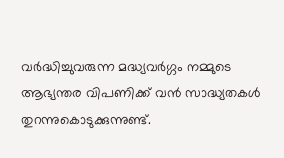വര്‍ദ്ധിച്ചുവരുന്ന മദ്ധ്യവര്‍ഗ്ഗം നമ്മുടെ ആഭ്യന്തര വിപണിക്ക് വന്‍ സാദ്ധ്യതകള്‍ തുറന്നുകൊടുക്കുന്നുണ്ട്.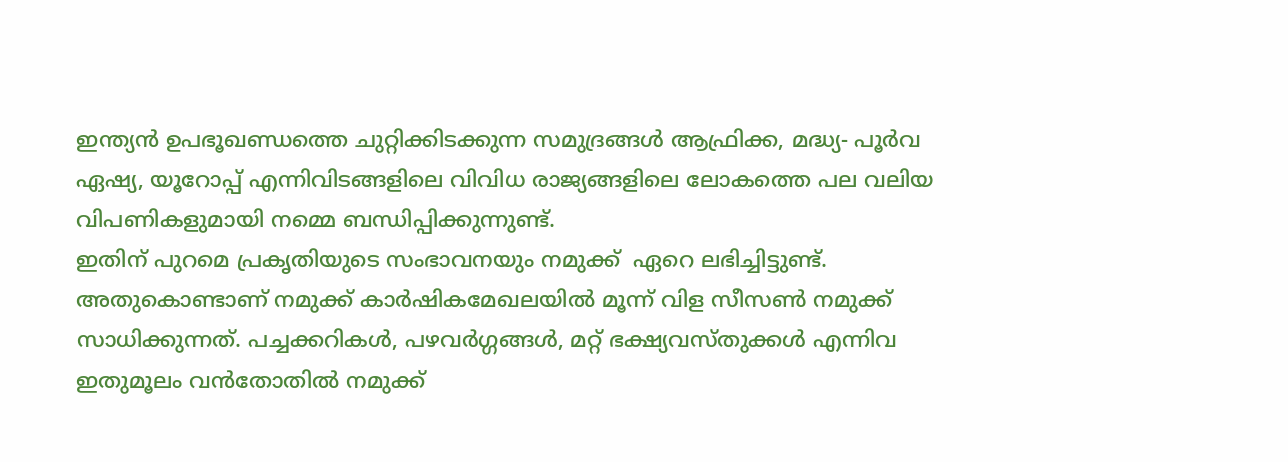ഇന്ത്യന്‍ ഉപഭൂഖണ്ഡത്തെ ചുറ്റിക്കിടക്കുന്ന സമുദ്രങ്ങള്‍ ആഫ്രിക്ക, മദ്ധ്യ- പൂര്‍വ ഏഷ്യ, യൂറോപ്പ് എന്നിവിടങ്ങളിലെ വിവിധ രാജ്യങ്ങളിലെ ലോകത്തെ പല വലിയ വിപണികളുമായി നമ്മെ ബന്ധിപ്പിക്കുന്നുണ്ട്.
ഇതിന് പുറമെ പ്രകൃതിയുടെ സംഭാവനയും നമുക്ക്  ഏറെ ലഭിച്ചിട്ടുണ്ട്. അതുകൊണ്ടാണ് നമുക്ക് കാര്‍ഷികമേഖലയില്‍ മൂന്ന് വിള സീസണ്‍ നമുക്ക് സാധിക്കുന്നത്. പച്ചക്കറികള്‍, പഴവര്‍ഗ്ഗങ്ങള്‍, മറ്റ് ഭക്ഷ്യവസ്തുക്കള്‍ എന്നിവ ഇതുമൂലം വന്‍തോതില്‍ നമുക്ക്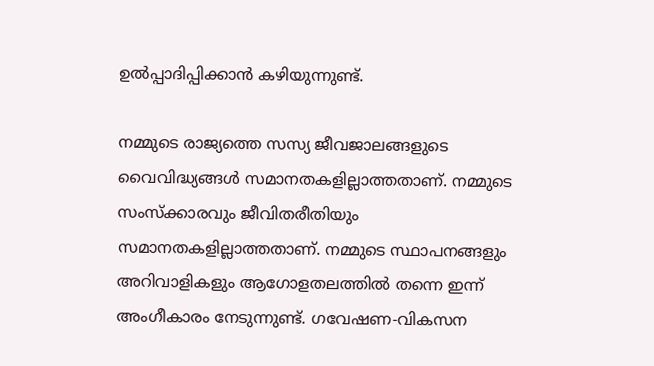ഉല്‍പ്പാദിപ്പിക്കാന്‍ കഴിയുന്നുണ്ട്.

നമ്മുടെ രാജ്യത്തെ സസ്യ ജീവജാലങ്ങളുടെ വൈവിദ്ധ്യങ്ങള്‍ സമാനതകളില്ലാത്തതാണ്. നമ്മുടെ സംസ്‌ക്കാരവും ജീവിതരീതിയും സമാനതകളില്ലാത്തതാണ്. നമ്മുടെ സ്ഥാപനങ്ങളും അറിവാളികളും ആഗോളതലത്തില്‍ തന്നെ ഇന്ന് അംഗീകാരം നേടുന്നുണ്ട്. ഗവേഷണ-വികസന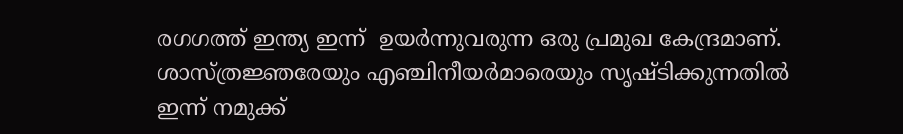രഗഗത്ത് ഇന്ത്യ ഇന്ന്  ഉയര്‍ന്നുവരുന്ന ഒരു പ്രമുഖ കേന്ദ്രമാണ്. ശാസ്ത്രജ്ഞരേയും എഞ്ചിനീയര്‍മാരെയും സൃഷ്ടിക്കുന്നതില്‍ ഇന്ന് നമുക്ക്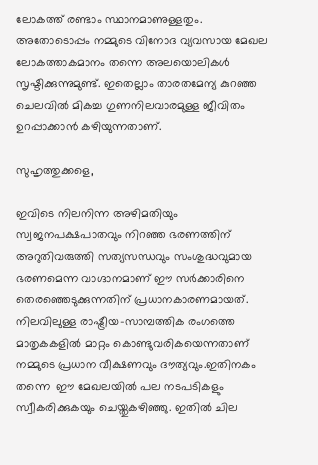ലോകത്ത് രണ്ടാം സ്ഥാനമാണുള്ളതും.
അതോടൊപ്പം നമ്മുടെ വിനോദ വ്യവസായ മേഖല ലോകത്താകമാനം തന്നെ അലയൊലികള്‍ സൃഷ്ടിക്കുന്നുമുണ്ട്. ഇതെല്ലാം താരതമേന്യ കുറഞ്ഞ ചെലവില്‍ മികച്ച ഗുണനിലവാരമുള്ള ജീവിതം ഉറപ്പാക്കാന്‍ കഴിയുന്നതാണ്.

സുഹൃത്തുക്കളെ,

ഇവിടെ നിലനിന്ന അഴിമതിയും സ്വജനപക്ഷപാതവും നിറഞ്ഞ ഭരണത്തിന് അറുതിവരുത്തി സത്യസന്ധവും സംശുദ്ധവുമായ ഭരണമെന്ന വാഗ്ദാനമാണ് ഈ സര്‍ക്കാരിനെ തെരഞ്ഞെടുക്കുന്നതിന് പ്രധാനകാരണമായത്. നിലവിലുള്ള രാഷ്ട്രീയ-സാമ്പത്തിക രംഗത്തെ മാതൃകകളില്‍ മാറ്റം കൊണ്ടുവരികയെന്നതാണ് നമ്മുടെ പ്രധാന വീക്ഷണവും ദൗത്യവും.ഇതിനകം തന്നെ  ഈ മേഖലയില്‍ പല നടപടികളും സ്വീകരിക്കുകയും ചെയ്തുകഴിഞ്ഞു. ഇതില്‍ ചില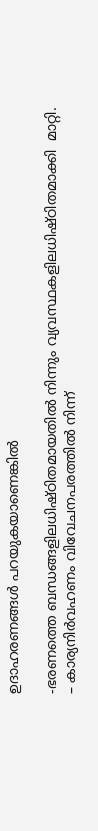ഉദാഹരണങ്ങള്‍ പറയുകയാണെങ്കില്‍

-ഭരണത്തെ ബന്ധങ്ങളിലധിഷ്ഠിതമായതില്‍ നിന്നും വ്യവസ്ഥകളിലധിഷ്ഠിതമാക്കി  മാറ്റി.
– കാര്യനിര്‍വഹണം വിവേചനപരത്തില്‍ നിന്ന്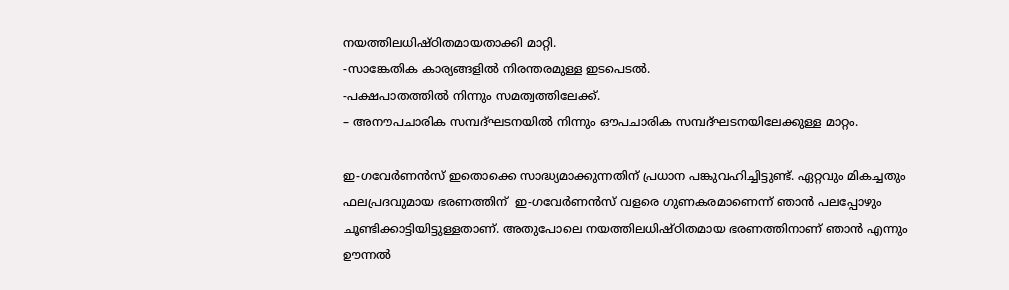നയത്തിലധിഷ്ഠിതമായതാക്കി മാറ്റി.
-സാങ്കേതിക കാര്യങ്ങളില്‍ നിരന്തരമുള്ള ഇടപെടല്‍.
-പക്ഷപാതത്തില്‍ നിന്നും സമത്വത്തിലേക്ക്.
– അനൗപചാരിക സമ്പദ്ഘടനയില്‍ നിന്നും ഔപചാരിക സമ്പദ്ഘടനയിലേക്കുള്ള മാറ്റം.

ഇ-ഗവേര്‍ണന്‍സ് ഇതൊക്കെ സാദ്ധ്യമാക്കുന്നതിന് പ്രധാന പങ്കുവഹിച്ചിട്ടുണ്ട്. ഏറ്റവും മികച്ചതും ഫലപ്രദവുമായ ഭരണത്തിന്  ഇ-ഗവേര്‍ണന്‍സ് വളരെ ഗുണകരമാണെന്ന് ഞാന്‍ പലപ്പോഴും ചൂണ്ടിക്കാട്ടിയിട്ടുള്ളതാണ്. അതുപോലെ നയത്തിലധിഷ്ഠിതമായ ഭരണത്തിനാണ് ഞാന്‍ എന്നും ഊന്നല്‍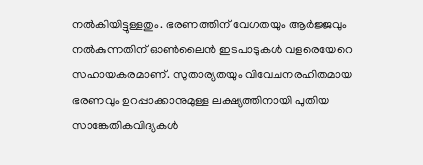നല്‍കിയിട്ടുള്ളതും. ഭരണത്തിന് വേഗതയും ആര്‍ജ്ജവും  നല്‍കുന്നതിന് ഓണ്‍ലൈന്‍ ഇടപാടുകള്‍ വളരെയേറെ സഹായകരമാണ്. സുതാര്യതയും വിവേചനരഹിതമായ ഭരണവും ഉറപ്പാക്കാനുമുള്ള ലക്ഷ്യത്തിനായി പുതിയ സാങ്കേതികവിദ്യകള്‍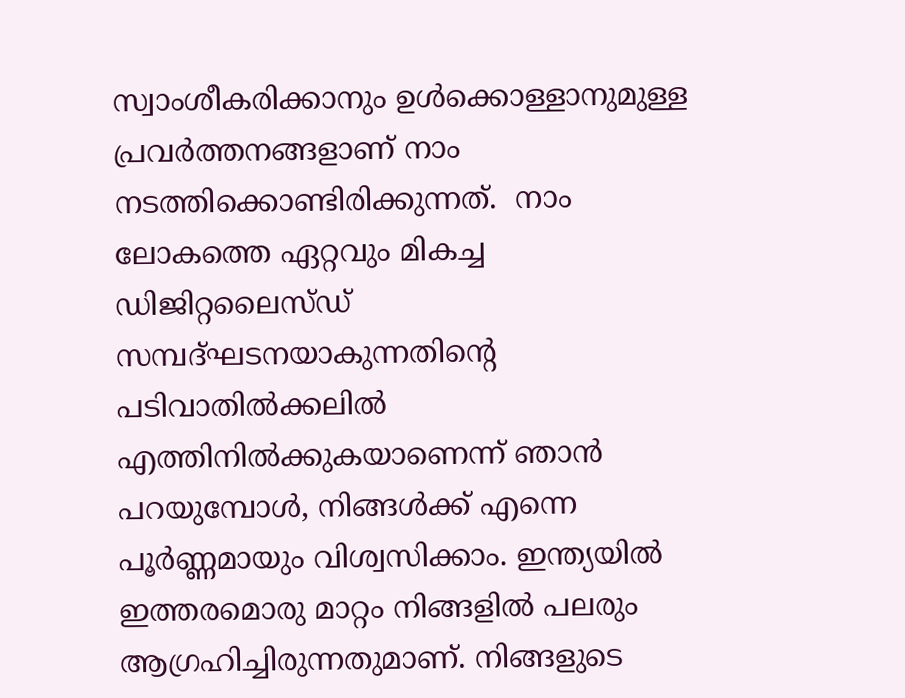സ്വാംശീകരിക്കാനും ഉള്‍ക്കൊള്ളാനുമുള്ള പ്രവര്‍ത്തനങ്ങളാണ് നാം നടത്തിക്കൊണ്ടിരിക്കുന്നത്.  നാം ലോകത്തെ ഏറ്റവും മികച്ച ഡിജിറ്റലൈസ്ഡ് സമ്പദ്ഘടനയാകുന്നതിന്റെ പടിവാതില്‍ക്കലില്‍ എത്തിനില്‍ക്കുകയാണെന്ന് ഞാന്‍ പറയുമ്പോള്‍, നിങ്ങള്‍ക്ക് എന്നെ പൂര്‍ണ്ണമായും വിശ്വസിക്കാം. ഇന്ത്യയില്‍ ഇത്തരമൊരു മാറ്റം നിങ്ങളില്‍ പലരും ആഗ്രഹിച്ചിരുന്നതുമാണ്. നിങ്ങളുടെ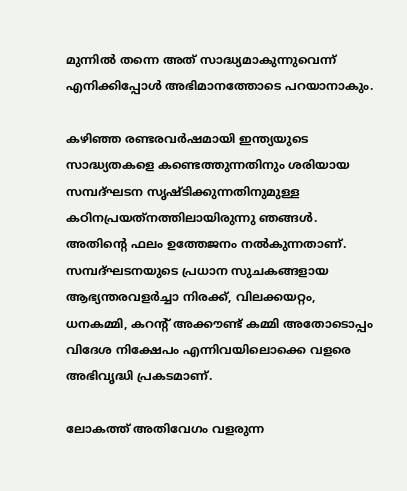മുന്നില്‍ തന്നെ അത് സാദ്ധ്യമാകുന്നുവെന്ന് എനിക്കിപ്പോള്‍ അഭിമാനത്തോടെ പറയാനാകും.

കഴിഞ്ഞ രണ്ടരവര്‍ഷമായി ഇന്ത്യയുടെ സാദ്ധ്യതകളെ കണ്ടെത്തുന്നതിനും ശരിയായ സമ്പദ്ഘടന സൃഷ്ടിക്കുന്നതിനുമുള്ള കഠിനപ്രയത്‌നത്തിലായിരുന്നു ഞങ്ങള്‍. അതിന്റെ ഫലം ഉത്തേജനം നല്‍കുന്നതാണ്. സമ്പദ്ഘടനയുടെ പ്രധാന സുചകങ്ങളായ ആഭ്യന്തരവളര്‍ച്ചാ നിരക്ക്, വിലക്കയറ്റം, ധനകമ്മി, കറന്റ് അക്കൗണ്ട് കമ്മി അതോടൊപ്പം വിദേശ നിക്ഷേപം എന്നിവയിലൊക്കെ വളരെ അഭിവൃദ്ധി പ്രകടമാണ്.

ലോകത്ത് അതിവേഗം വളരുന്ന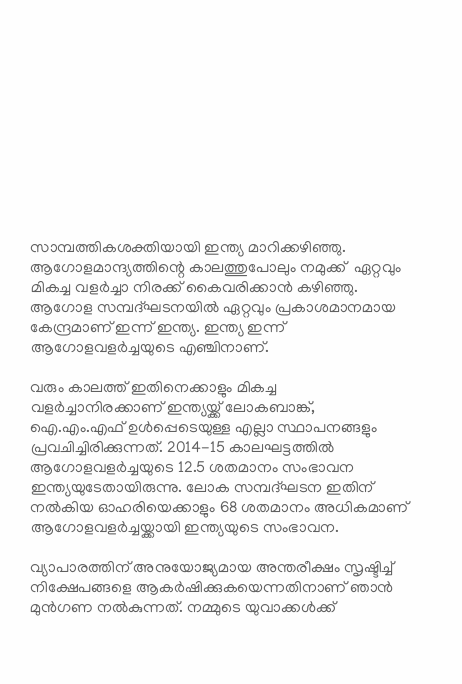സാമ്പത്തികശക്തിയായി ഇന്ത്യ മാറിക്കഴിഞ്ഞു. ആഗോളമാന്ദ്യത്തിന്റെ കാലത്തുപോലും നമുക്ക്  ഏറ്റവും മികച്ച വളര്‍ച്ചാ നിരക്ക് കൈവരിക്കാന്‍ കഴിഞ്ഞു. ആഗോള സമ്പദ്ഘടനയില്‍ ഏറ്റവും പ്രകാശമാനമായ കേന്ദ്രമാണ് ഇന്ന് ഇന്ത്യ. ഇന്ത്യ ഇന്ന്  ആഗോളവളര്‍ച്ചയുടെ എഞ്ചിനാണ്.

വരും കാലത്ത് ഇതിനെക്കാളും മികച്ച വളര്‍ച്ചാനിരക്കാണ് ഇന്ത്യയ്ക്ക് ലോകബാങ്ക്, ഐ.എം.എഫ് ഉള്‍പ്പെടെയുള്ള എല്ലാ സ്ഥാപനങ്ങളും പ്രവചിച്ചിരിക്കുന്നത്. 2014-15 കാലഘട്ടത്തില്‍ ആഗോളവളര്‍ച്ചയുടെ 12.5 ശതമാനം സംഭാവന ഇന്ത്യയുടേതായിരുന്നു. ലോക സമ്പദ്ഘടന ഇതിന് നല്‍കിയ ഓഹരിയെക്കാളും 68 ശതമാനം അധികമാണ് ആഗോളവളര്‍ച്ചയ്ക്കായി ഇന്ത്യയുടെ സംഭാവന.

വ്യാപാരത്തിന് അനുയോജ്യമായ അന്തരീക്ഷം സൃഷ്ടിച്ച് നിക്ഷേപങ്ങളെ ആകര്‍ഷിക്കുകയെന്നതിനാണ് ഞാന്‍ മുന്‍ഗണ നല്‍കുന്നത്. നമ്മുടെ യുവാക്കള്‍ക്ക്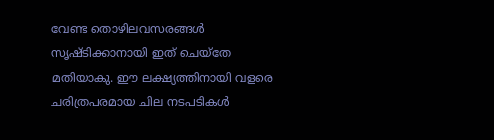വേണ്ട തൊഴിലവസരങ്ങള്‍ സൃഷ്ടിക്കാനായി ഇത് ചെയ്‌തേ മതിയാകു. ഈ ലക്ഷ്യത്തിനായി വളരെ ചരിത്രപരമായ ചില നടപടികള്‍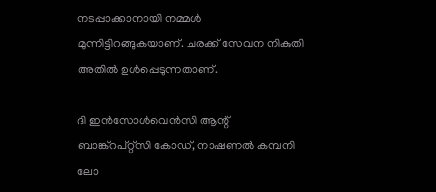നടപ്പാക്കാനായി നമ്മള്‍ മുന്നിട്ടിറങ്ങുകയാണ്. ചരക്ക് സേവന നികുതി അതില്‍ ഉള്‍പ്പെടുന്നതാണ്.

ദി ഇന്‍സോള്‍വെന്‍സി ആന്റ് ബാങ്ക്‌റപ്റ്റ്‌സി കോഡ്, നാഷണല്‍ കമ്പനി ലോ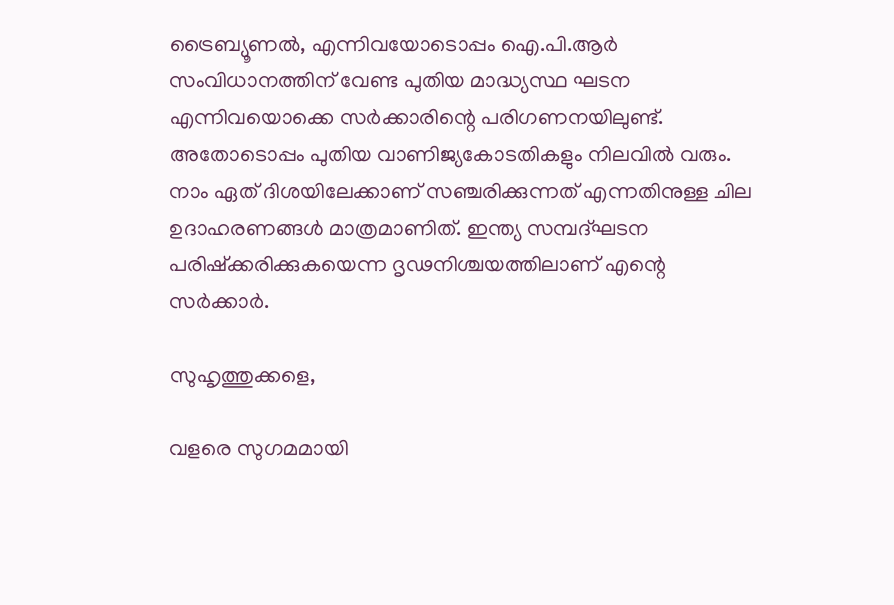ട്രൈബ്യൂണല്‍, എന്നിവയോടൊപ്പം ഐ.പി.ആര്‍ സംവിധാനത്തിന് വേണ്ട പുതിയ മാദ്ധ്യസ്ഥ ഘടന എന്നിവയൊക്കെ സര്‍ക്കാരിന്റെ പരിഗണനയിലുണ്ട്. അതോടൊപ്പം പുതിയ വാണിജ്യകോടതികളും നിലവില്‍ വരും. നാം ഏത് ദിശയിലേക്കാണ് സഞ്ചരിക്കുന്നത് എന്നതിനുള്ള ചില ഉദാഹരണങ്ങള്‍ മാത്രമാണിത്. ഇന്ത്യ സമ്പദ്ഘടന പരിഷ്‌ക്കരിക്കുകയെന്ന ദൃഢനിശ്ചയത്തിലാണ് എന്റെ സര്‍ക്കാര്‍.

സുഹൃത്തുക്കളെ,

വളരെ സുഗമമായി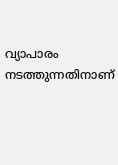വ്യാപാരം നടത്തുന്നതിനാണ്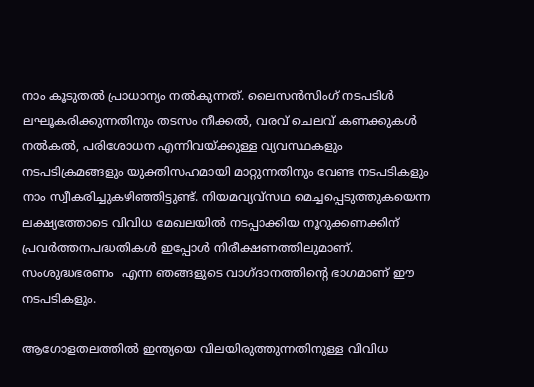നാം കൂടുതല്‍ പ്രാധാന്യം നല്‍കുന്നത്. ലൈസന്‍സിംഗ് നടപടിള്‍ ലഘൂകരിക്കുന്നതിനും തടസം നീക്കല്‍, വരവ് ചെലവ് കണക്കുകള്‍ നല്‍കല്‍, പരിശോധന എന്നിവയ്ക്കുള്ള വ്യവസ്ഥകളും നടപടിക്രമങ്ങളും യുക്തിസഹമായി മാറ്റുന്നതിനും വേണ്ട നടപടികളും നാം സ്വീകരിച്ചുകഴിഞ്ഞിട്ടുണ്ട്. നിയമവ്യവ്‌സഥ മെച്ചപ്പെടുത്തുകയെന്ന ലക്ഷ്യത്തോടെ വിവിധ മേഖലയില്‍ നടപ്പാക്കിയ നൂറുക്കണക്കിന് പ്രവര്‍ത്തനപദ്ധതികള്‍ ഇപ്പോള്‍ നിരീക്ഷണത്തിലുമാണ്. സംശുദ്ധഭരണം  എന്ന ഞങ്ങളുടെ വാഗ്ദാനത്തിന്റെ ഭാഗമാണ് ഈ നടപടികളും.

ആഗോളതലത്തില്‍ ഇന്ത്യയെ വിലയിരുത്തുന്നതിനുള്ള വിവിധ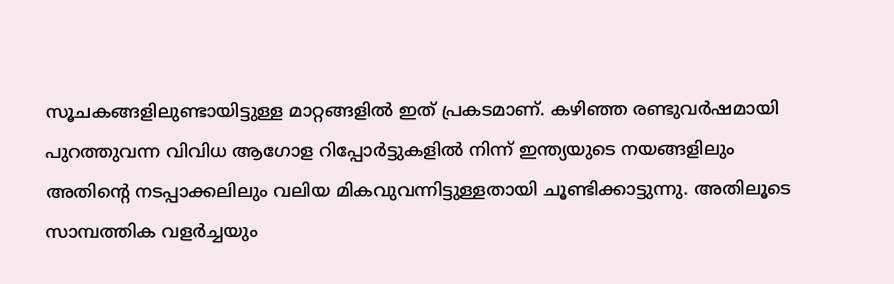സൂചകങ്ങളിലുണ്ടായിട്ടുള്ള മാറ്റങ്ങളില്‍ ഇത് പ്രകടമാണ്. കഴിഞ്ഞ രണ്ടുവര്‍ഷമായി പുറത്തുവന്ന വിവിധ ആഗോള റിപ്പോര്‍ട്ടുകളില്‍ നിന്ന് ഇന്ത്യയുടെ നയങ്ങളിലും അതിന്റെ നടപ്പാക്കലിലും വലിയ മികവുവന്നിട്ടുള്ളതായി ചൂണ്ടിക്കാട്ടുന്നു. അതിലൂടെ സാമ്പത്തിക വളര്‍ച്ചയും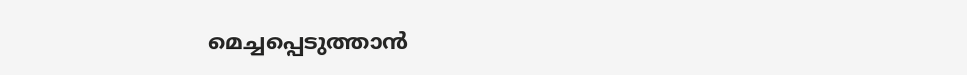മെച്ചപ്പെടുത്താന്‍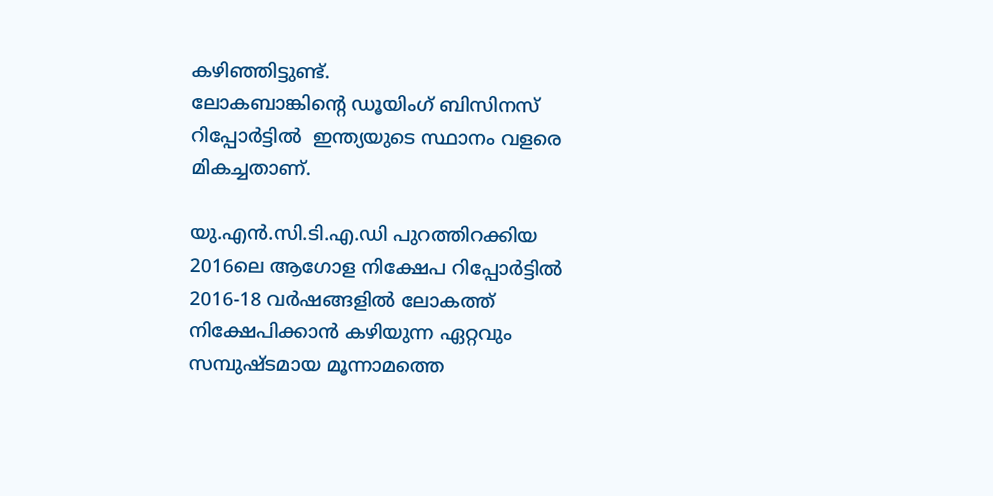കഴിഞ്ഞിട്ടുണ്ട്.
ലോകബാങ്കിന്റെ ഡൂയിംഗ് ബിസിനസ് റിപ്പോര്‍ട്ടില്‍  ഇന്ത്യയുടെ സ്ഥാനം വളരെ മികച്ചതാണ്.

യു.എന്‍.സി.ടി.എ.ഡി പുറത്തിറക്കിയ 2016ലെ ആഗോള നിക്ഷേപ റിപ്പോര്‍ട്ടില്‍ 2016-18 വര്‍ഷങ്ങളില്‍ ലോകത്ത് നിക്ഷേപിക്കാന്‍ കഴിയുന്ന ഏറ്റവും സമ്പുഷ്ടമായ മൂന്നാമത്തെ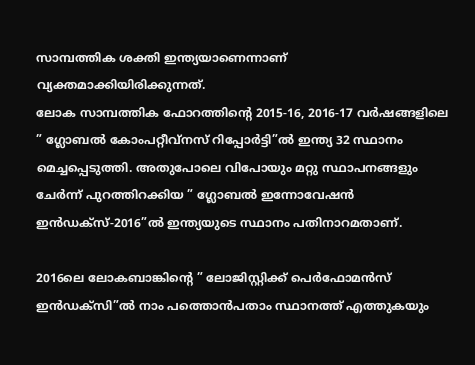സാമ്പത്തിക ശക്തി ഇന്ത്യയാണെന്നാണ് വ്യക്തമാക്കിയിരിക്കുന്നത്.
ലോക സാമ്പത്തിക ഫോറത്തിന്റെ 2015-16, 2016-17 വര്‍ഷങ്ങളിലെ ” ഗ്ലോബല്‍ കോംപറ്റീവ്‌നസ് റിപ്പോര്‍ട്ടി”ല്‍ ഇന്ത്യ 32 സ്ഥാനം മെച്ചപ്പെടുത്തി. അതുപോലെ വിപോയും മറ്റു സ്ഥാപനങ്ങളും ചേര്‍ന്ന് പുറത്തിറക്കിയ ” ഗ്ലോബല്‍ ഇന്നോവേഷന്‍ ഇന്‍ഡക്‌സ്-2016”ല്‍ ഇന്ത്യയുടെ സ്ഥാനം പതിനാറമതാണ്.

2016ലെ ലോകബാങ്കിന്റെ ” ലോജിസ്റ്റിക്ക് പെര്‍ഫോമന്‍സ് ഇന്‍ഡക്‌സി”ല്‍ നാം പത്തൊന്‍പതാം സ്ഥാനത്ത് എത്തുകയും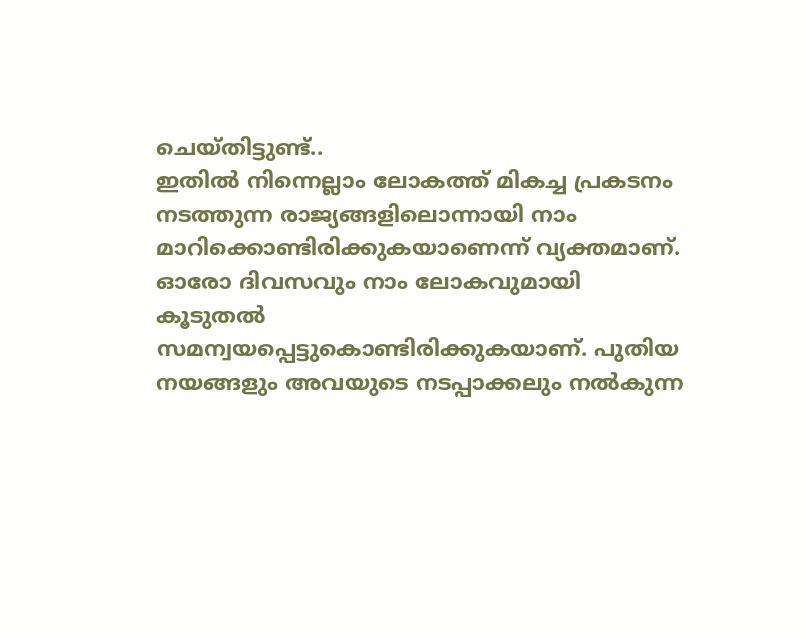ചെയ്തിട്ടുണ്ട്..
ഇതില്‍ നിന്നെല്ലാം ലോകത്ത് മികച്ച പ്രകടനം നടത്തുന്ന രാജ്യങ്ങളിലൊന്നായി നാം മാറിക്കൊണ്ടിരിക്കുകയാണെന്ന് വ്യക്തമാണ്. ഓരോ ദിവസവും നാം ലോകവുമായി കൂടുതല്‍ സമന്വയപ്പെട്ടുകൊണ്ടിരിക്കുകയാണ്. പുതിയ നയങ്ങളും അവയുടെ നടപ്പാക്കലും നല്‍കുന്ന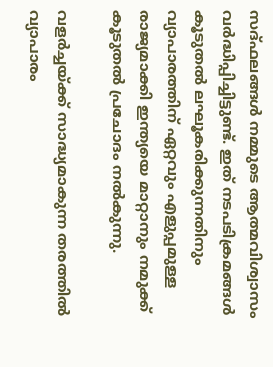സദ്ഫലങ്ങള്‍ നമ്മുടെ ആത്മവിശ്വാസം വര്‍ദ്ധിപ്പിച്ചിട്ടുണ്ട്. ഇത് നടപടിക്രമങ്ങള്‍ കൂടുതല്‍ ലഘൂകരിക്കുന്നതിനും വ്യാപാരത്തിന് ഏറ്റവും എളുപ്പമുള്ള രാജ്യമാക്കി ഇന്ത്യയെ മാറ്റാനും നമുക്ക് കൂടുതല്‍ പ്രചോദം നല്‍കുന്നു.

വളര്‍ച്ചയ്ക്ക് സാദ്ധ്യമാകുന്ന തരത്തില്‍ വ്യാപാരം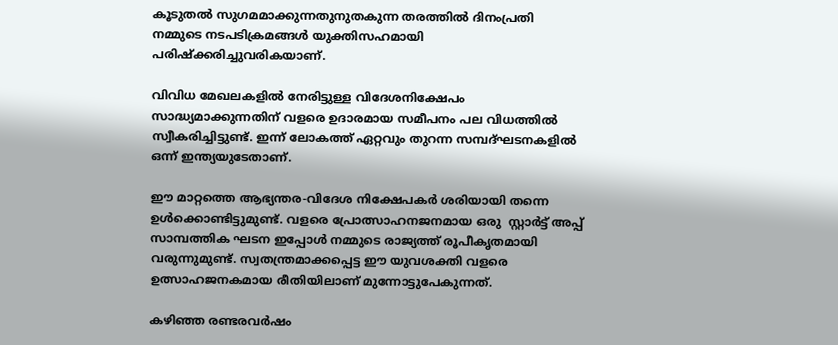കൂടുതല്‍ സുഗമമാക്കുന്നതുനുതകുന്ന തരത്തില്‍ ദിനംപ്രതി നമ്മുടെ നടപടിക്രമങ്ങള്‍ യുക്തിസഹമായി പരിഷ്‌ക്കരിച്ചുവരികയാണ്.

വിവിധ മേഖലകളില്‍ നേരിട്ടുള്ള വിദേശനിക്ഷേപം സാദ്ധ്യമാക്കുന്നതിന് വളരെ ഉദാരമായ സമീപനം പല വിധത്തില്‍ സ്വീകരിച്ചിട്ടുണ്ട്. ഇന്ന് ലോകത്ത് ഏറ്റവും തുറന്ന സമ്പദ്ഘടനകളില്‍ ഒന്ന് ഇന്ത്യയുടേതാണ്.

ഈ മാറ്റത്തെ ആഭ്യന്തര-വിദേശ നിക്ഷേപകര്‍ ശരിയായി തന്നെ ഉള്‍ക്കൊണ്ടിട്ടുമുണ്ട്. വളരെ പ്രോത്സാഹനജനമായ ഒരു  സ്റ്റാര്‍ട്ട് അപ്പ് സാമ്പത്തിക ഘടന ഇപ്പോള്‍ നമ്മുടെ രാജ്യത്ത് രൂപീകൃതമായി വരുന്നുമുണ്ട്. സ്വതന്ത്രമാക്കപ്പെട്ട ഈ യുവശക്തി വളരെ ഉത്സാഹജനകമായ രീതിയിലാണ് മുന്നോട്ടുപേകുന്നത്.

കഴിഞ്ഞ രണ്ടരവര്‍ഷം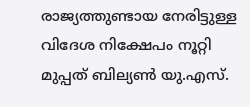രാജ്യത്തുണ്ടായ നേരിട്ടുള്ള വിദേശ നിക്ഷേപം നൂറ്റി മുപ്പത് ബില്യണ്‍ യു.എസ്.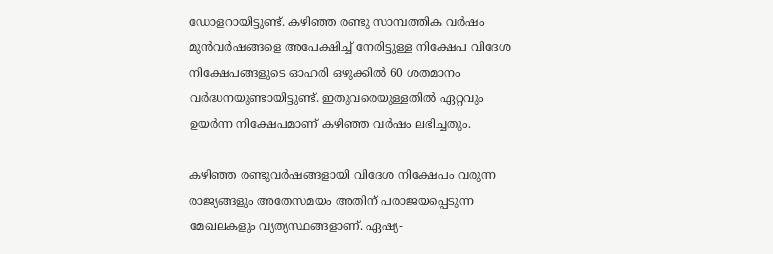ഡോളറായിട്ടുണ്ട്. കഴിഞ്ഞ രണ്ടു സാമ്പത്തിക വര്‍ഷം മുന്‍വര്‍ഷങ്ങളെ അപേക്ഷിച്ച് നേരിട്ടുള്ള നിക്ഷേപ വിദേശ നിക്ഷേപങ്ങളുടെ ഓഹരി ഒഴുക്കില്‍ 60 ശതമാനം വര്‍ദ്ധനയുണ്ടായിട്ടുണ്ട്. ഇതുവരെയുള്ളതില്‍ ഏറ്റവും ഉയര്‍ന്ന നിക്ഷേപമാണ് കഴിഞ്ഞ വര്‍ഷം ലഭിച്ചതും.

കഴിഞ്ഞ രണ്ടുവര്‍ഷങ്ങളായി വിദേശ നിക്ഷേപം വരുന്ന രാജ്യങ്ങളും അതേസമയം അതിന് പരാജയപ്പെടുന്ന മേഖലകളും വ്യത്യസ്ഥങ്ങളാണ്. ഏഷ്യ-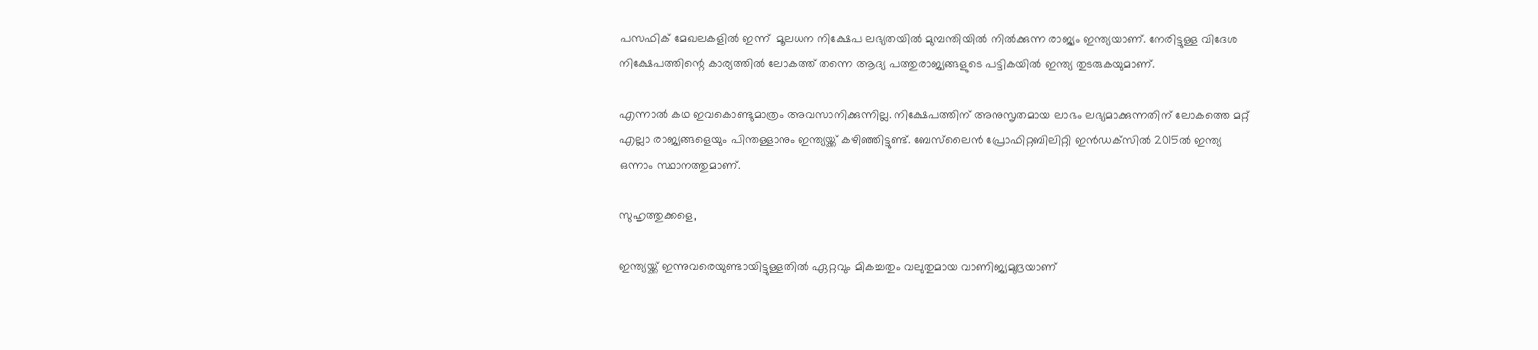പസഫിക് മേഖലകളില്‍ ഇന്ന്  മൂലധന നിക്ഷേപ ലഭ്യതയില്‍ മുമ്പന്തിയില്‍ നില്‍ക്കുന്ന രാജ്യം ഇന്ത്യയാണ്. നേരിട്ടുള്ള വിദേശ നിക്ഷേപത്തിന്റെ കാര്യത്തില്‍ ലോകത്ത് തന്നെ ആദ്യ പത്തുരാജ്യങ്ങളുടെ പട്ടികയില്‍ ഇന്ത്യ തുടരുകയുമാണ്.

എന്നാല്‍ കഥ ഇവകൊണ്ടുമാത്രം അവസാനിക്കുന്നില്ല. നിക്ഷേപത്തിന് അനുസൃതമായ ലാഭം ലഭ്യമാക്കുന്നതിന് ലോകത്തെ മറ്റ് എല്ലാ രാജ്യങ്ങളെയും പിന്തള്ളാനും ഇന്ത്യയ്ക്ക് കഴിഞ്ഞിട്ടുണ്ട്. ബേസ്‌ലൈന്‍ പ്രോഫിറ്റബിലിറ്റി ഇന്‍ഡക്‌സില്‍ 2015ല്‍ ഇന്ത്യ ഒന്നാം സ്ഥാനത്തുമാണ്.

സുഹൃത്തുക്കളെ,

ഇന്ത്യയ്ക്ക് ഇന്നുവരെയുണ്ടായിട്ടുള്ളതില്‍ ഏറ്റവും മികച്ചതും വലുതുമായ വാണിജ്യമുദ്രയാണ്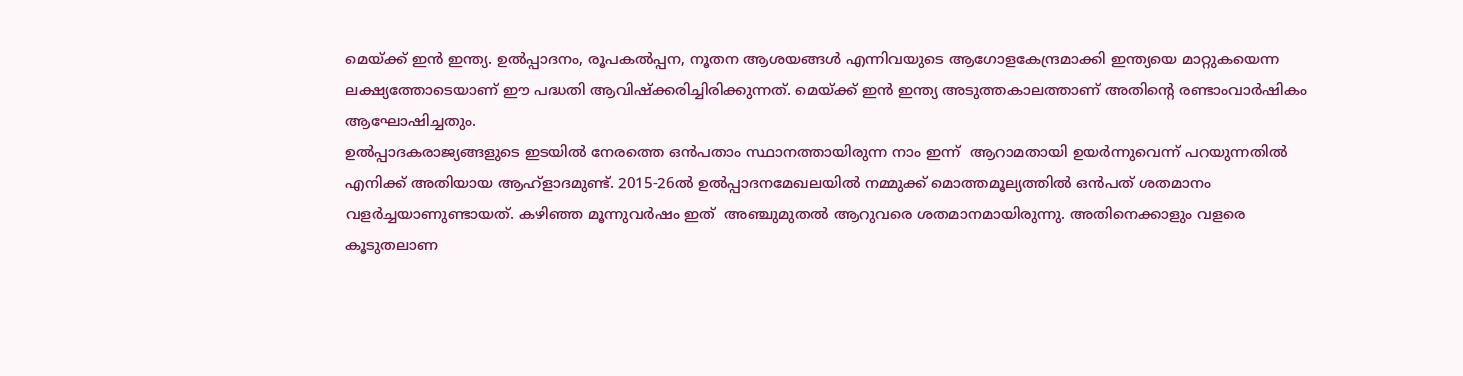മെയ്ക്ക് ഇന്‍ ഇന്ത്യ. ഉല്‍പ്പാദനം, രൂപകല്‍പ്പന, നൂതന ആശയങ്ങള്‍ എന്നിവയുടെ ആഗോളകേന്ദ്രമാക്കി ഇന്ത്യയെ മാറ്റുകയെന്ന ലക്ഷ്യത്തോടെയാണ് ഈ പദ്ധതി ആവിഷ്‌ക്കരിച്ചിരിക്കുന്നത്. മെയ്ക്ക് ഇന്‍ ഇന്ത്യ അടുത്തകാലത്താണ് അതിന്റെ രണ്ടാംവാര്‍ഷികം ആഘോഷിച്ചതും.
ഉല്‍പ്പാദകരാജ്യങ്ങളുടെ ഇടയില്‍ നേരത്തെ ഒന്‍പതാം സ്ഥാനത്തായിരുന്ന നാം ഇന്ന്  ആറാമതായി ഉയര്‍ന്നുവെന്ന് പറയുന്നതില്‍ എനിക്ക് അതിയായ ആഹ്‌ളാദമുണ്ട്. 2015-26ല്‍ ഉല്‍പ്പാദനമേഖലയില്‍ നമ്മുക്ക് മൊത്തമൂല്യത്തില്‍ ഒന്‍പത് ശതമാനം വളര്‍ച്ചയാണുണ്ടായത്. കഴിഞ്ഞ മൂന്നുവര്‍ഷം ഇത്  അഞ്ചുമുതല്‍ ആറുവരെ ശതമാനമായിരുന്നു. അതിനെക്കാളും വളരെ കൂടുതലാണ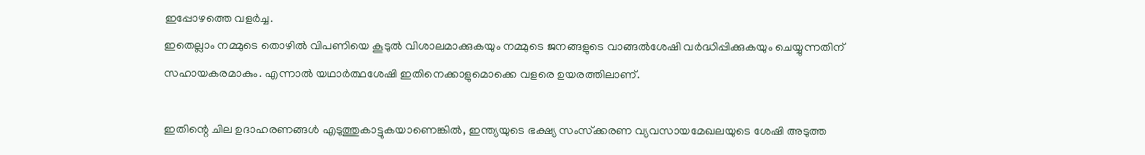ഇപ്പോഴത്തെ വളര്‍ച്ച.
ഇതെല്ലാം നമ്മുടെ തൊഴില്‍ വിപണിയെ കൂടുല്‍ വിശാലമാക്കുകയും നമ്മുടെ ജനങ്ങളുടെ വാങ്ങല്‍ശേഷി വര്‍ദ്ധിപ്പിക്കുകയും ചെയ്യുന്നതിന് സഹായകരമാകും. എന്നാല്‍ യഥാര്‍ത്ഥശേഷി ഇതിനെക്കാളുമൊക്കെ വളരെ ഉയരത്തിലാണ്.

ഇതിന്റെ ചില ഉദാഹരണങ്ങള്‍ എടുത്തുകാട്ടുകയാണെങ്കില്‍, ഇന്ത്യയുടെ ഭക്ഷ്യ സംസ്‌ക്കരണ വ്യവസായമേഖലയുടെ ശേഷി അടുത്ത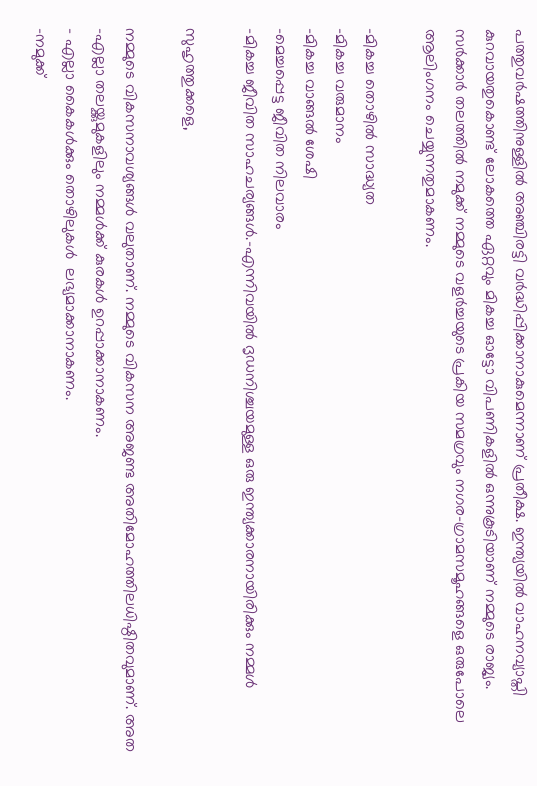പത്തുവര്‍ഷത്തിനുള്ളില്‍ അഞ്ചിരട്ടി വര്‍ദ്ധിപ്പിക്കാനാകുമെന്നാണ് പ്രതീക്ഷ. ഇന്ത്യയില്‍ വാഹനവ്യാപ്തി കുറവായതുകൊണ്ട് ലോകത്തെ ഏറ്റവും മികച്ച ഓട്ടോ വിപണികളില്‍ ഒന്നുകൂടിയാണ് നമ്മുടെ രാജ്യം.
സര്‍ക്കാര്‍ തലത്തില്‍ നമുക്ക് നമ്മുടെ വളര്‍ച്ചയുടെ പ്രകിയ സമഗ്രവും നഗര-ഗ്രാമസമൂഹങ്ങളെ ഒരുപോലെ ആലിംഗനം ചെയ്യുന്നതുമാകണം.

-മികച്ച തൊഴില്‍ സാദ്ധ്യത
-മികച്ച വരുമാനം
-മികച്ച വാങ്ങല്‍ ശേഷി
-മെച്ചപ്പെട്ട ജീവിത നിലവാരം
-മികച്ച ജീവിത സാഹചര്യങ്ങള്‍.-എന്നിവയില്‍ ദൃഡനിശ്ചയമുള്ള ഒരു ഇന്ത്യക്കാരനായിരിക്കും നമ്മള്‍

സുഹൃത്തുക്കളെ,

നമ്മുടെ വികസനാവശ്യങ്ങള്‍ വലുതാണ്. നമ്മുടെ വികസന അജണ്ട അതിമോഹത്തിലധിഷ്ഠിതവുമാണ്. അത
-എല്ലാ തലയ്ക്കുമുകളിലും നമ്മള്‍ക്ക് കുരകള്‍ ഉറപ്പാക്കാനാകണം.
– എല്ലാ കൈകള്‍ക്കും തൊഴിലുകള്‍  ലഭ്യമാക്കാനാകണം.
-നമുക്ക്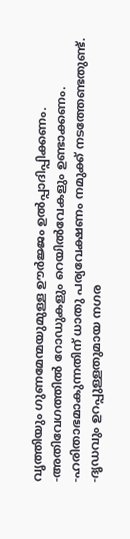വൃത്തിയും ഗുണമേന്മയുമുള്ള ഊര്‍ജ്ജം ഉല്‍പ്പാദിപ്പിക്കണം.
-അതിവേഗത്തില്‍ റോഡുകളും റെയില്‍വേകളും ഉണ്ടാക്കണം.
-ഹരിതാഭമാകുന്നതിന് ധാതു പര്യവേക്ഷണം നമുക്ക് നടത്തേണ്ടതുണ്ട്.
-ദൃഡവും ഉറപ്പുള്ളതുമായ നഗര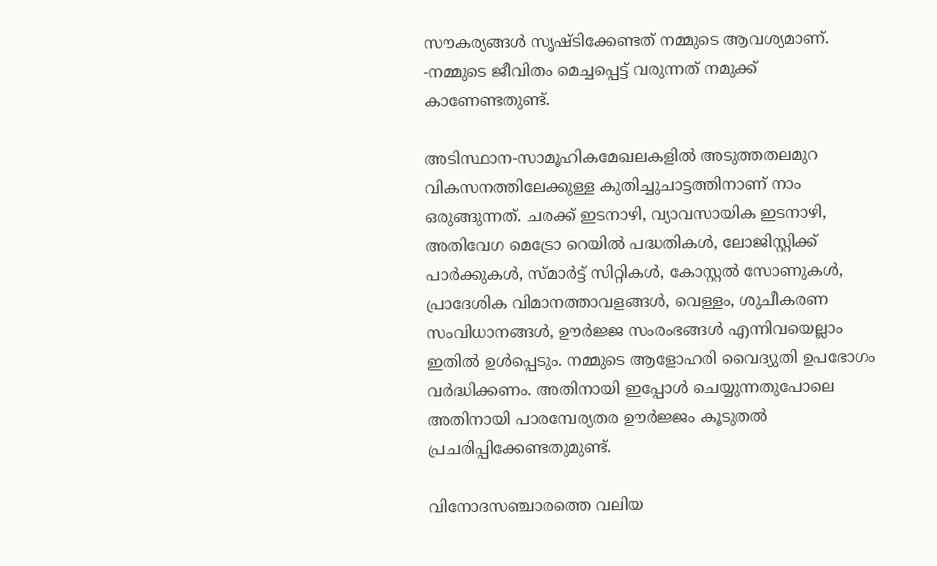സൗകര്യങ്ങള്‍ സൃഷ്ടിക്കേണ്ടത് നമ്മുടെ ആവശ്യമാണ്.
-നമ്മുടെ ജീവിതം മെച്ചപ്പെട്ട് വരുന്നത് നമുക്ക് കാണേണ്ടതുണ്ട്.

അടിസ്ഥാന-സാമൂഹികമേഖലകളില്‍ അടുത്തതലമുറ വികസനത്തിലേക്കുള്ള കുതിച്ചുചാട്ടത്തിനാണ് നാം ഒരുങ്ങുന്നത്. ചരക്ക് ഇടനാഴി, വ്യാവസായിക ഇടനാഴി, അതിവേഗ മെട്രോ റെയില്‍ പദ്ധതികള്‍, ലോജിസ്റ്റിക്ക്  പാര്‍ക്കുകള്‍, സ്മാര്‍ട്ട് സിറ്റികള്‍, കോസ്റ്റല്‍ സോണുകള്‍, പ്രാദേശിക വിമാനത്താവളങ്ങള്‍, വെള്ളം, ശുചീകരണ സംവിധാനങ്ങള്‍, ഊര്‍ജ്ജ സംരംഭങ്ങള്‍ എന്നിവയെല്ലാം ഇതില്‍ ഉള്‍പ്പെടും. നമ്മുടെ ആളോഹരി വൈദ്യുതി ഉപഭോഗം വര്‍ദ്ധിക്കണം. അതിനായി ഇപ്പോള്‍ ചെയ്യുന്നതുപോലെ അതിനായി പാരമ്പേര്യതര ഊര്‍ജ്ജം കൂടുതല്‍ പ്രചരിപ്പിക്കേണ്ടതുമുണ്ട്.

വിനോദസഞ്ചാരത്തെ വലിയ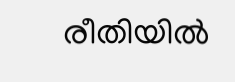രീതിയില്‍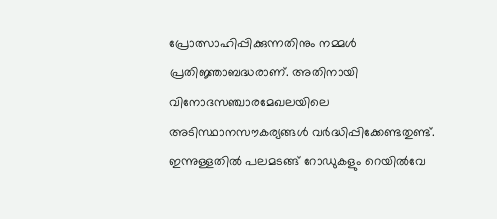പ്രോത്സാഹിപ്പിക്കുന്നതിനും നമ്മള്‍ പ്രതിജ്ഞാബദ്ധരാണ്. അതിനായി വിനോദസഞ്ചാരമേഖലയിലെ അടിസ്ഥാനസൗകര്യങ്ങള്‍ വര്‍ദ്ധിപ്പിക്കേണ്ടതുണ്ട്. ഇന്നുള്ളതില്‍ പലമടങ്ങ് റോഡുകളും റെയില്‍വേ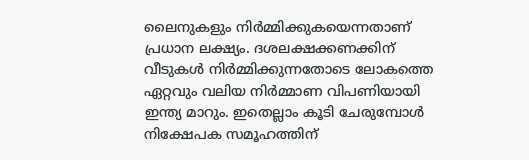ലൈനുകളും നിര്‍മ്മിക്കുകയെന്നതാണ് പ്രധാന ലക്ഷ്യം. ദശലക്ഷക്കണക്കിന് വീടുകള്‍ നിര്‍മ്മിക്കുന്നതോടെ ലോകത്തെ ഏറ്റവും വലിയ നിര്‍മ്മാണ വിപണിയായി ഇന്ത്യ മാറും. ഇതെല്ലാം കൂടി ചേരുമ്പോള്‍ നിക്ഷേപക സമൂഹത്തിന്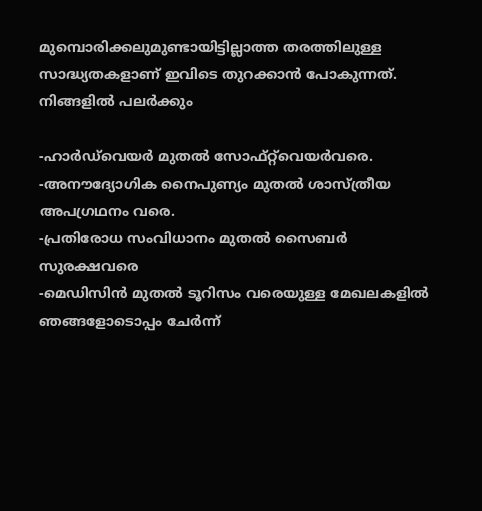മുമ്പൊരിക്കലുമുണ്ടായിട്ടില്ലാത്ത തരത്തിലുള്ള സാദ്ധ്യതകളാണ് ഇവിടെ തുറക്കാന്‍ പോകുന്നത്. നിങ്ങളില്‍ പലര്‍ക്കും

-ഹാര്‍ഡ്‌വെയര്‍ മുതല്‍ സോഫ്റ്റ്‌വെയര്‍വരെ.
-അനൗദ്യോഗിക നൈപുണ്യം മുതല്‍ ശാസ്ത്രീയ അപഗ്രഥനം വരെ.
-പ്രതിരോധ സംവിധാനം മുതല്‍ സൈബര്‍ സുരക്ഷവരെ
-മെഡിസിന്‍ മുതല്‍ ടൂറിസം വരെയുള്ള മേഖലകളില്‍  ഞങ്ങളോടൊപ്പം ചേര്‍ന്ന്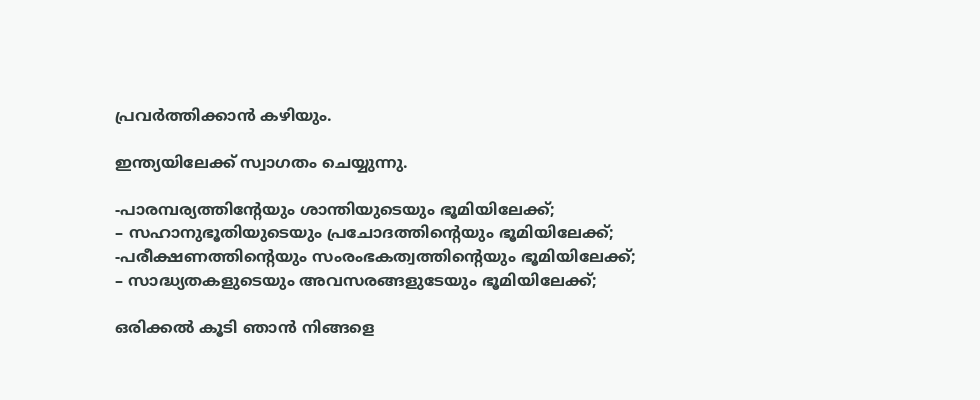പ്രവര്‍ത്തിക്കാന്‍ കഴിയും.

ഇന്ത്യയിലേക്ക് സ്വാഗതം ചെയ്യുന്നു.

-പാരമ്പര്യത്തിന്റേയും ശാന്തിയുടെയും ഭൂമിയിലേക്ക്;
– സഹാനുഭൂതിയുടെയും പ്രചോദത്തിന്റെയും ഭൂമിയിലേക്ക്;
-പരീക്ഷണത്തിന്റെയും സംരംഭകത്വത്തിന്റെയും ഭൂമിയിലേക്ക്;
– സാദ്ധ്യതകളുടെയും അവസരങ്ങളുടേയും ഭൂമിയിലേക്ക്;

ഒരിക്കല്‍ കൂടി ഞാന്‍ നിങ്ങളെ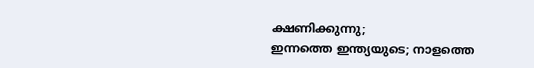ക്ഷണിക്കുന്നു;
ഇന്നത്തെ ഇന്ത്യയുടെ; നാളത്തെ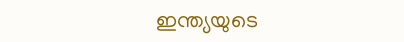ഇന്ത്യയുടെ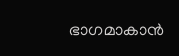ഭാഗമാകാന്‍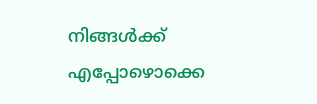നിങ്ങള്‍ക്ക് എപ്പോഴൊക്കെ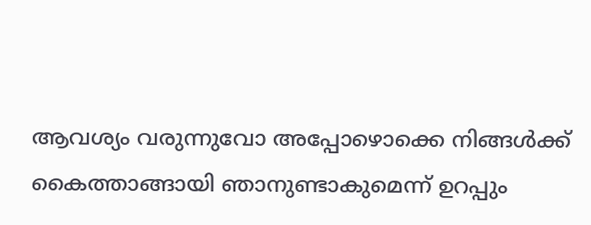ആവശ്യം വരുന്നുവോ അപ്പോഴൊക്കെ നിങ്ങള്‍ക്ക് കൈത്താങ്ങായി ഞാനുണ്ടാകുമെന്ന് ഉറപ്പും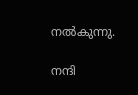നല്‍കുന്നു.

നന്ദി